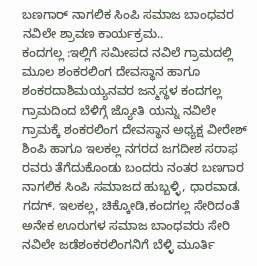ಬಣಗಾರ್ ನಾಗಲಿಕ ಸಿಂಪಿ ಸಮಾಜ ಬಾಂಧವರ ನವಿಲೇ ಶ್ರಾವಣ ಕಾರ್ಯಕ್ರಮ..
ಕಂದಗಲ್ಲ :ಇಲ್ಲಿಗೆ ಸಮೀಪದ ನವಿಲೆ ಗ್ರಾಮದಲ್ಲಿ
ಮೂಲ ಶಂಕರಲಿಂಗ ದೇವಸ್ಥಾನ ಹಾಗೂ ಶಂಕರದಾಶಿಮಯ್ಯನವರ ಜನ್ಮಸ್ಥಳ ಕಂದಗಲ್ಲ ಗ್ರಾಮದಿಂದ ಬೆಳಿಗ್ಗೆ ಜ್ಯೋತಿ ಯನ್ನು ನವಿಲೇ ಗ್ರಾಮಕ್ಕೆ ಶಂಕರಲಿಂಗ ದೇವಸ್ಥಾನ ಅಧ್ಯಕ್ಷ ವೀರೇಶ್ ಶಿಂಪಿ ಹಾಗೂ ಇಲಕಲ್ಲ ನಗರದ ಜಗದೀಶ ಸರಾಫ ರವರು ತೆಗೆದುಕೊಂಡು ಬಂದರು ನಂತರ ಬಣಗಾರ ನಾಗಲಿಕ ಸಿಂಪಿ ಸಮಾಜದ ಹುಬ್ಬಳ್ಳಿ, ಧಾರವಾಡ. ಗದಗ್. ಇಲಕಲ್ಲ, ಚಿಕ್ಕೋಡಿ,ಕಂದಗಲ್ಲ ಸೇರಿದಂತೆ ಅನೇಕ ಊರುಗಳ ಸಮಾಜ ಬಾಂಧವರು ಸೇರಿ ನವಿಲೇ ಜಡೆಶಂಕರಲಿಂಗನಿಗೆ ಬೆಳ್ಳಿ ಮೂರ್ತಿ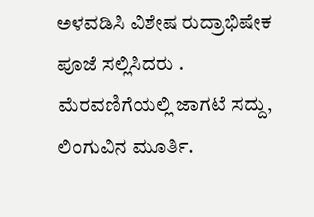ಅಳವಡಿಸಿ ವಿಶೇಷ ರುದ್ರಾಭಿಷೇಕ ಪೂಜೆ ಸಲ್ಲಿಸಿದರು .
ಮೆರವಣಿಗೆಯಲ್ಲಿ ಜಾಗಟೆ ಸದ್ದು, ಲಿಂಗುವಿನ ಮೂರ್ತಿ.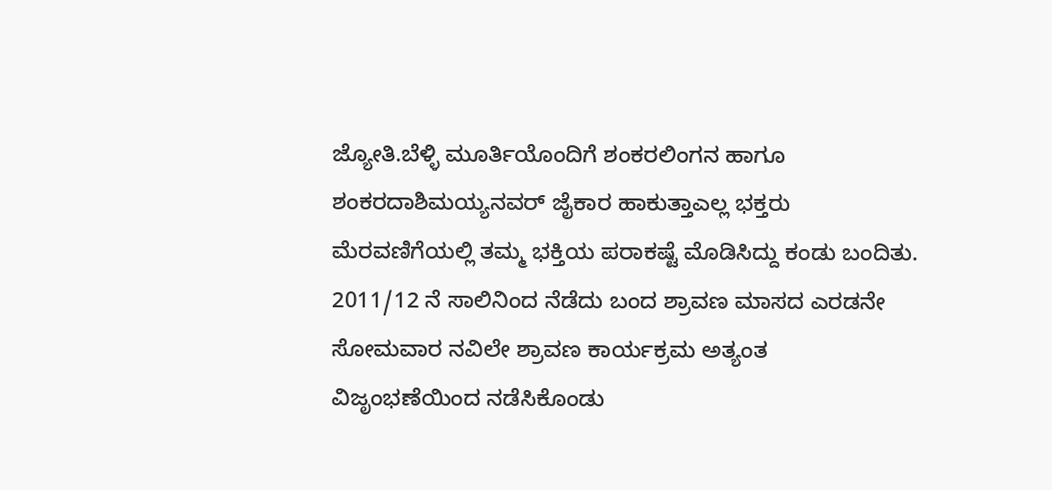ಜ್ಯೋತಿ.ಬೆಳ್ಳಿ ಮೂರ್ತಿಯೊಂದಿಗೆ ಶಂಕರಲಿಂಗನ ಹಾಗೂ ಶಂಕರದಾಶಿಮಯ್ಯನವರ್ ಜೈಕಾರ ಹಾಕುತ್ತಾಎಲ್ಲ ಭಕ್ತರು ಮೆರವಣಿಗೆಯಲ್ಲಿ ತಮ್ಮ ಭಕ್ತಿಯ ಪರಾಕಷ್ಟೆ ಮೊಡಿಸಿದ್ದು ಕಂಡು ಬಂದಿತು.
2011/12 ನೆ ಸಾಲಿನಿಂದ ನೆಡೆದು ಬಂದ ಶ್ರಾವಣ ಮಾಸದ ಎರಡನೇ ಸೋಮವಾರ ನವಿಲೇ ಶ್ರಾವಣ ಕಾರ್ಯಕ್ರಮ ಅತ್ಯಂತ ವಿಜೃಂಭಣೆಯಿಂದ ನಡೆಸಿಕೊಂಡು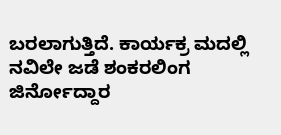ಬರಲಾಗುತ್ತಿದೆ. ಕಾರ್ಯಕ್ರ ಮದಲ್ಲಿ ನವಿಲೇ ಜಡೆ ಶಂಕರಲಿಂಗ ಜಿರ್ನೋದ್ದಾರ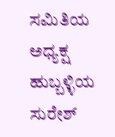ಸಮಿತಿಯ ಅಧ್ಯಕ್ಷ ಹುಬ್ಬಳ್ಳಿಯ ಸುರೇಶ್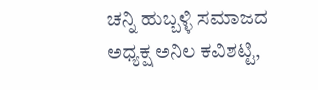ಚನ್ನಿ ಹುಬ್ಬಳ್ಳಿ ಸಮಾಜದ ಅಧ್ಯಕ್ಷ ಅನಿಲ ಕವಿಶಟ್ಟಿ,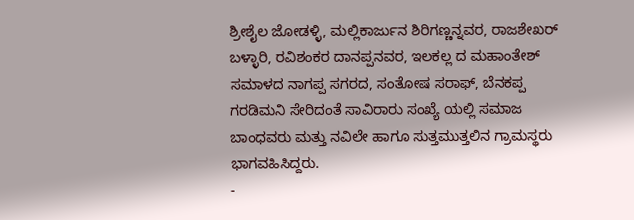ಶ್ರೀಶೈಲ ಜೋಡಳ್ಳಿ, ಮಲ್ಲಿಕಾರ್ಜುನ ಶಿರಿಗಣ್ಣನ್ನವರ, ರಾಜಶೇಖರ್ ಬಳ್ಳಾರಿ, ರವಿಶಂಕರ ದಾನಪ್ಪನವರ, ಇಲಕಲ್ಲ ದ ಮಹಾಂತೇಶ್ ಸಮಾಳದ ನಾಗಪ್ಪ ಸಗರದ, ಸಂತೋಷ ಸರಾಫ್, ಬೆನಕಪ್ಪ ಗರಡಿಮನಿ ಸೇರಿದಂತೆ ಸಾವಿರಾರು ಸಂಖ್ಯೆ ಯಲ್ಲಿ ಸಮಾಜ ಬಾಂಧವರು ಮತ್ತು ನವಿಲೇ ಹಾಗೂ ಸುತ್ತಮುತ್ತಲಿನ ಗ್ರಾಮಸ್ಥರು ಭಾಗವಹಿಸಿದ್ದರು.
-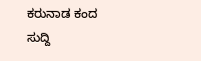ಕರುನಾಡ ಕಂದ ಸುದ್ದಿ